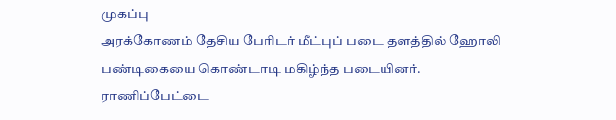முகப்பு
அரக்கோணம் தேசிய பேரிடர் மீட்புப் படை தளத்தில் ஹோலி பண்டிகையை கொண்டாடி மகிழ்ந்த படையினர்.
ராணிப்பேட்டை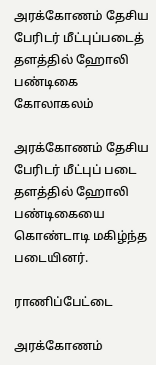அரக்கோணம் தேசிய பேரிடர் மீட்புப்படைத் தளத்தில் ஹோலி பண்டிகை கோலாகலம்

அரக்கோணம் தேசிய பேரிடர் மீட்புப் படை தளத்தில் ஹோலி பண்டிகையை கொண்டாடி மகிழ்ந்த படையினர்.

ராணிப்பேட்டை

அரக்கோணம்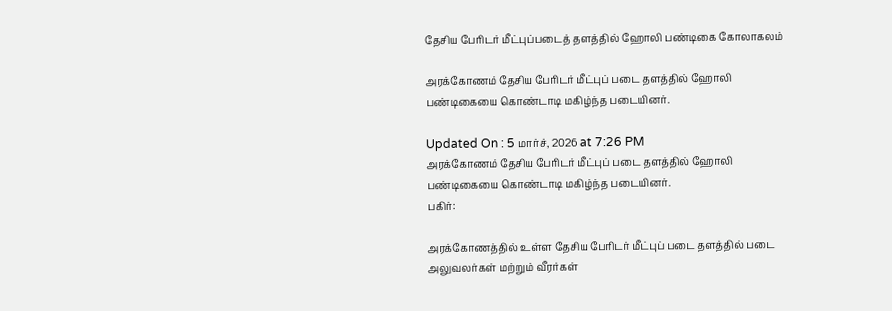தேசிய பேரிடர் மீட்புப்படைத் தளத்தில் ஹோலி பண்டிகை கோலாகலம்

அரக்கோணம் தேசிய பேரிடர் மீட்புப் படை தளத்தில் ஹோலி பண்டிகையை கொண்டாடி மகிழ்ந்த படையினர்.

Updated On : 5 மார்ச், 2026 at 7:26 PM
அரக்கோணம் தேசிய பேரிடர் மீட்புப் படை தளத்தில் ஹோலி பண்டிகையை கொண்டாடி மகிழ்ந்த படையினர்.
பகிர்:

அரக்கோணத்தில் உள்ள தேசிய பேரிடர் மீட்புப் படை தளத்தில் படை அலுவலர்கள் மற்றும் வீரர்கள்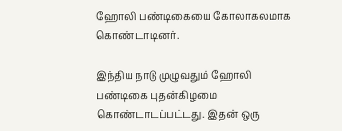ஹோலி பண்டிகையை கோலாகலமாக கொண்டாடினர்.

இந்திய நாடு முழுவதும் ஹோலி பண்டிகை புதன்கிழமை கொண்டாடப்பட்டது. இதன் ஒரு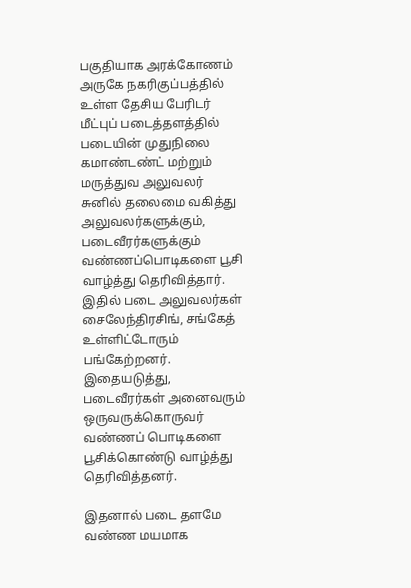பகுதியாக அரக்கோணம் அருகே நகரிகுப்பத்தில் உள்ள தேசிய பேரிடர் மீட்புப் படைத்தளத்தில் படையின் முதுநிலை கமாண்டண்ட் மற்றும் மருத்துவ அலுவலர் சுனில் தலைமை வகித்து அலுவலர்களுக்கும், படைவீரர்களுக்கும் வண்ணப்பொடிகளை பூசி வாழ்த்து தெரிவித்தார். இதில் படை அலுவலர்கள் சைலேந்திரசிங், சங்கேத் உள்ளிட்டோரும் பங்கேற்றனர். இதையடுத்து, படைவீரர்கள் அனைவரும் ஒருவருக்கொருவர் வண்ணப் பொடிகளை பூசிக்கொண்டு வாழ்த்து தெரிவித்தனர்.

இதனால் படை தளமே வண்ண மயமாக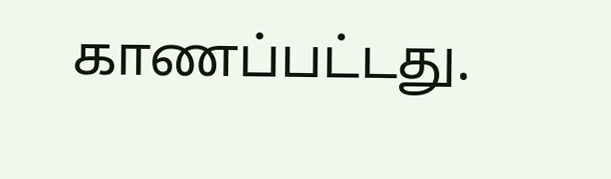காணப்பட்டது.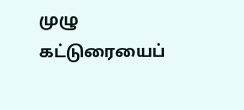முழு கட்டுரையைப்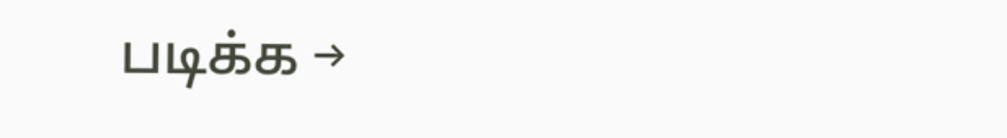படிக்க →